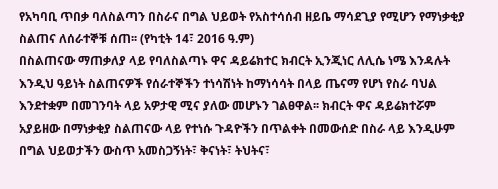የአካባቢ ጥበቃ ባለስልጣን በስራና በግል ህይወት የአስተሳሰብ ዘይቤ ማሳደጊያ የሚሆን የማነቃቂያ ስልጠና ለሰራተኞቹ ሰጠ፡፡ (የካቲት 14፣ 2016 ዓ.ም)
በስልጠናው ማጠቃለያ ላይ የባለስልጣኑ ዋና ዳይሬክተር ክብርት ኢንጂነር ለሊሴ ነሜ እንዳሉት እንዲህ ዓይነት ስልጠናዎች የሰራተኞችን ተነሳሽነት ከማነሳሳት በላይ ጤናማ የሆነ የስራ ባህል እንደተቋም በመገንባት ላይ አዎታዊ ሚና ያለው መሆኑን ገልፀዋል፡፡ ክብርት ዋና ዳይሬክተሯም አያይዘው በማነቃቂያ ስልጠናው ላይ የተነሱ ጉዳዮችን በጥልቀት በመውሰድ በስራ ላይ እንዲሁም በግል ህይወታችን ውስጥ አመስጋኝነት፣ ቅናነት፣ ትህትና፣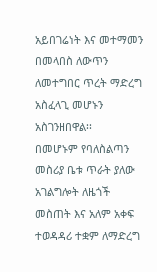አይበገሬነት እና መተማመን በመላበስ ለውጥን ለመተግበር ጥረት ማድረግ አስፈላጊ መሆኑን አስገንዘበዋል፡፡
በመሆኑም የባለስልጣን መስሪያ ቤቱ ጥራት ያለው አገልግሎት ለዜጎች መስጠት እና አለም አቀፍ ተወዳዳሪ ተቋም ለማድረግ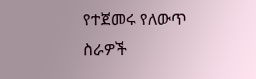የተጀመሩ የለውጥ ስራዎች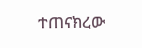ተጠናክረው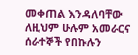መቀጠል እንዳለባቸው ለዚህም ሁሉም አመራርና ሰራተኞች የበኩሉን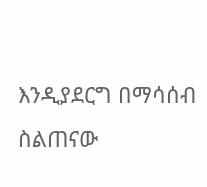እንዲያደርግ በማሳሰብ ስልጠናው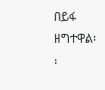በይፋ ዘግተዋል፡፡